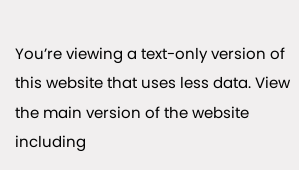You’re viewing a text-only version of this website that uses less data. View the main version of the website including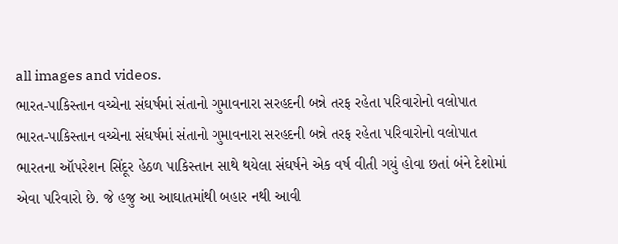all images and videos.
ભારત-પાકિસ્તાન વચ્ચેના સંઘર્ષમાં સંતાનો ગુમાવનારા સરહદની બન્ને તરફ રહેતા પરિવારોનો વલોપાત
ભારત-પાકિસ્તાન વચ્ચેના સંઘર્ષમાં સંતાનો ગુમાવનારા સરહદની બન્ને તરફ રહેતા પરિવારોનો વલોપાત
ભારતના ઑપરેશન સિંદૂર હેઠળ પાકિસ્તાન સાથે થયેલા સંઘર્ષને એક વર્ષ વીતી ગયું હોવા છતાં બંને દેશોમાં એવા પરિવારો છે. જે હજુ આ આઘાતમાંથી બહાર નથી આવી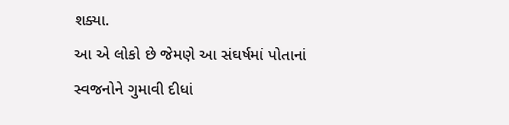શક્યા.
આ એ લોકો છે જેમણે આ સંઘર્ષમાં પોતાનાં સ્વજનોને ગુમાવી દીધાં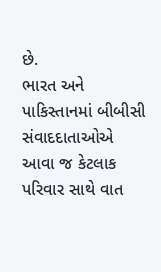છે.
ભારત અને પાકિસ્તાનમાં બીબીસી સંવાદદાતાઓએ આવા જ કેટલાક પરિવાર સાથે વાત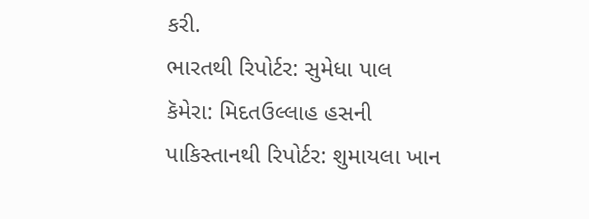કરી.
ભારતથી રિપોર્ટર: સુમેધા પાલ
કૅમેરા: મિદતઉલ્લાહ હસની
પાકિસ્તાનથી રિપોર્ટર: શુમાયલા ખાન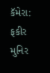કૅમેરા: ફકીર મુનિર